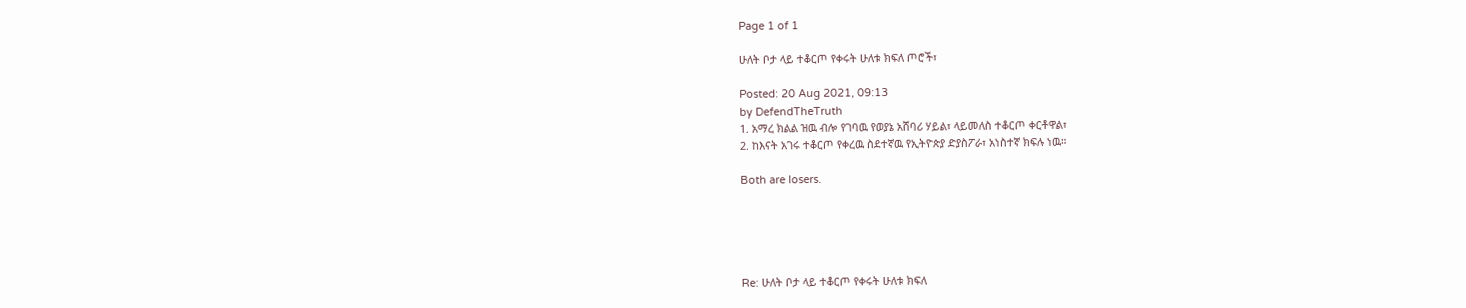Page 1 of 1

ሁለት ቦታ ላይ ተቆርጦ የቀሩት ሁለቱ ክፍለ ጦሮች፣

Posted: 20 Aug 2021, 09:13
by DefendTheTruth
1. አማረ ክልል ዝዉ ብሎ የገባዉ የወያኔ አሸባሪ ሃይል፣ ላይመለስ ተቆርጦ ቀርቶዋል፣
2. ከእናት አገሩ ተቆርጦ የቀረዉ ስደተኛዉ የኢትዮጵያ ድያስፖራ፣ አነስተኛ ክፍሉ ነዉ።

Both are losers.





Re: ሁለት ቦታ ላይ ተቆርጦ የቀሩት ሁለቱ ክፍለ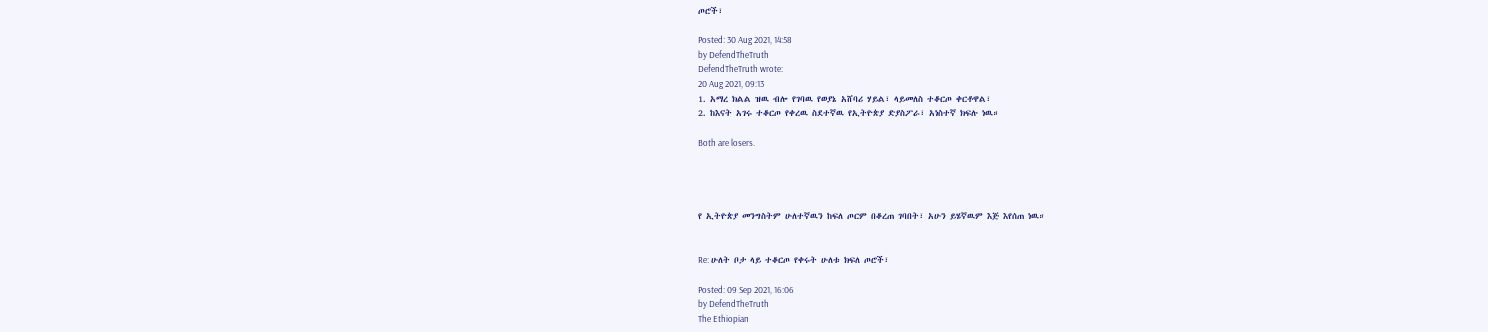ጦሮች፣

Posted: 30 Aug 2021, 14:58
by DefendTheTruth
DefendTheTruth wrote:
20 Aug 2021, 09:13
1. አማረ ክልል ዝዉ ብሎ የገባዉ የወያኔ አሸባሪ ሃይል፣ ላይመለስ ተቆርጦ ቀርቶዋል፣
2. ከእናት አገሩ ተቆርጦ የቀረዉ ስደተኛዉ የኢትዮጵያ ድያስፖራ፣ አነስተኛ ክፍሉ ነዉ።

Both are losers.




የ ኢትዮጵያ መንግስትም ሁለተኛዉን ከፍለ ጦርም በቆረጠ ገባበት፣ አሁን ይሄኛዉም እጅ እየሰጠ ነዉ።


Re: ሁለት ቦታ ላይ ተቆርጦ የቀሩት ሁለቱ ክፍለ ጦሮች፣

Posted: 09 Sep 2021, 16:06
by DefendTheTruth
The Ethiopian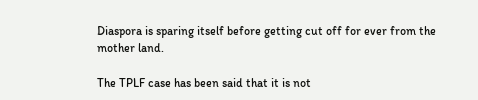Diaspora is sparing itself before getting cut off for ever from the mother land.

The TPLF case has been said that it is not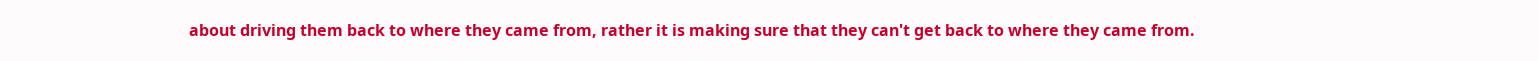about driving them back to where they came from, rather it is making sure that they can't get back to where they came from.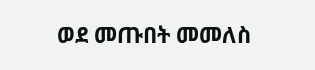ወደ መጡበት መመለስ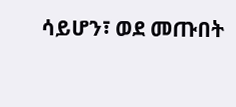ሳይሆን፣ ወደ መጡበት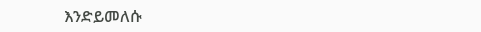እንድይመለሱ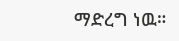ማድረግ ነዉ።